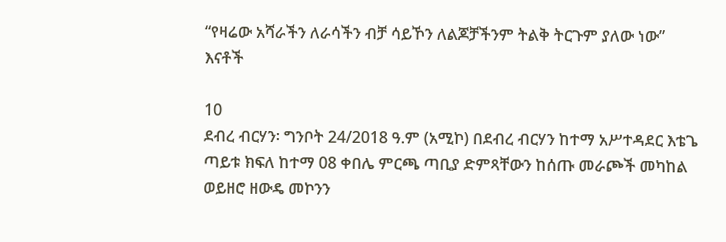“የዛሬው አሻራችን ለራሳችን ብቻ ሳይኾን ለልጆቻችንም ትልቅ ትርጉም ያለው ነው” እናቶች

10
ደብረ ብርሃን፡ ግንቦት 24/2018 ዓ.ም (አሚኮ) በደብረ ብርሃን ከተማ አሥተዳደር እቴጌ ጣይቱ ክፍለ ከተማ 08 ቀበሌ ምርጫ ጣቢያ ድምጻቸውን ከሰጡ መራጮች መካከል ወይዘሮ ዘውዴ መኮንን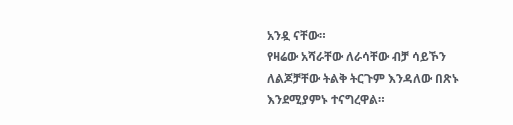አንዷ ናቸው።
የዛሬው አሻራቸው ለራሳቸው ብቻ ሳይኾን ለልጆቻቸው ትልቅ ትርጉም እንዳለው በጽኑ እንደሚያምኑ ተናግረዋል።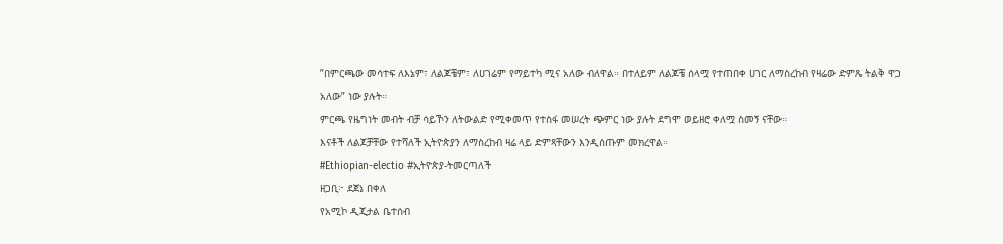”በምርጫው መሳተፍ ለእኔም፣ ለልጆቼም፣ ለሀገሬም የማይተካ ሚና አለው ብለዋል። በተለይም ለልጆቼ ሰላሟ የተጠበቀ ሀገር ለማስረከብ የዛሬው ድምጼ ትልቅ ዋጋ አለው” ነው ያሉት።
ምርጫ የዜግነት መብት ብቻ ሳይኾን ለትውልድ የሚቀመጥ የተስፋ መሠረት ጭምር ነው ያሉት ደግሞ ወይዘሮ ቀለሟ ስመኝ ናቸው።
እናቶች ለልጆቻቸው የተሻለች ኢትዮጵያን ለማስረከብ ዛሬ ላይ ድምጻቸውን እንዲሰጡም መክረዋል።
#Ethiopian-electio #ኢትዮጵያ-ትመርጣለች
ዘጋቢ፦ ደጀኔ በቀለ
የአሚኮ ዲጂታል ቤተሰብ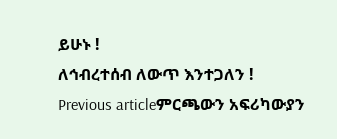ይሁኑ !
ለኅብረተሰብ ለውጥ እንተጋለን !
Previous articleምርጫውን አፍሪካውያን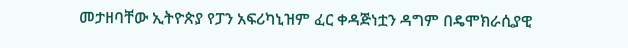መታዘባቸው ኢትዮጵያ የፓን አፍሪካኒዝም ፈር ቀዳጅነቷን ዳግም በዴሞክራሲያዊ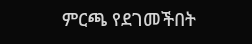ምርጫ የደገመችበት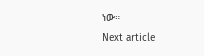ነው።
Next article